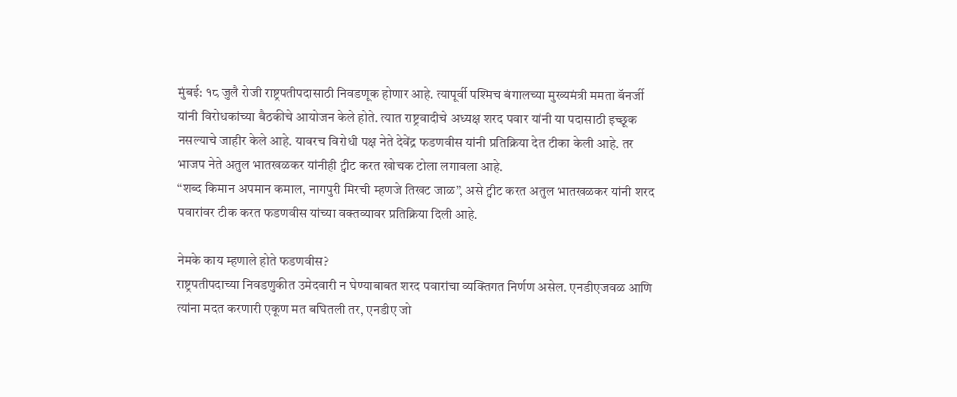मुंबई: १८ जुलै रोजी राष्ट्रपतीपदासाठी निवडणूक होणार आहे. त्यापूर्वी पश्मिच बंगालच्या मुख्यमंत्री ममता बॅनर्जी यांनी विरोधकांच्या बैठकीचे आयोजन केले होते. त्यात राष्ट्रवादीचे अध्यक्ष शरद पवार यांनी या पदासाठी इच्छूक नसल्याचे जाहीर केले आहे. यावरच विरोधी पक्ष नेते देवेंद्र फडणवीस यांनी प्रतिक्रिया देत टीका केली आहे. तर भाजप नेते अतुल भातखळकर यांनीही ट्वीट करत खोचक टोला लगावला आहे.
“शब्द किमान अपमान कमाल, नागपुरी मिरची म्हणजे तिखट जाळ”, असे ट्वीट करत अतुल भातखळकर यांनी शरद पवारांवर टीक करत फडणवीस यांच्या वक्तव्यावर प्रतिक्रिया दिली आहे.

नेमके काय म्हणाले होते फडणवीस?
राष्ट्रपतीपदाच्या निवडणुकीत उमेदवारी न घेण्याबाबत शरद पवारांचा व्यक्तिगत निर्णण असेल. एनडीएजवळ आणि त्यांना मदत करणारी एकूण मत बघितली तर, एनडीए जो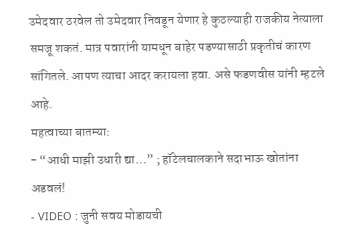उमेदवार ठरवेल तो उमेदवार निवडून येणार हे कुठल्याही राजकीय नेत्याला समजू शकतं. मात्र पवारांनी यामधून बाहेर पडण्यासाठी प्रकृतीचं कारण सांगितले. आपण त्याचा आदर करायला हवा. असे फडणवीस यांनी म्हटले आहे.
महत्वाच्या बातम्या:
- “आधी माझी उधारी द्या…” ; हॉटेलचालकाने सदाभाऊ खोतांना अडवलं!
- VIDEO : जुनी सवय मोडायची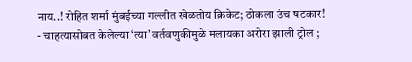नाय..! रोहित शर्मा मुंबईच्या गल्लीत खेळतोय क्रिकेट; ठोकला उंच षटकार!
- चाहत्यासोबत केलेल्या ‘त्या’ वर्तवणुकीमुळे मलायका अरोरा झाली ट्रोल ;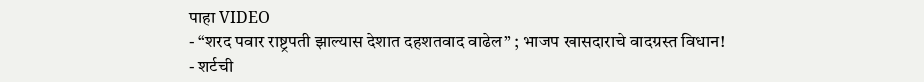पाहा VIDEO
- “शरद पवार राष्ट्रपती झाल्यास देशात दहशतवाद वाढेल” ; भाजप खासदाराचे वादग्रस्त विधान!
- शर्टची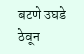बटणे उघडे ठेवून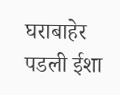घराबाहेर पडली ईशा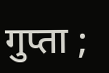गुप्ता ;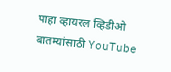पाहा व्हायरल व्हिडीओ
बातम्यांसाठी YouTube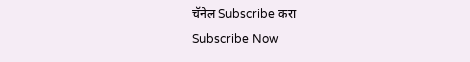चॅनेल Subscribe करा
Subscribe Now